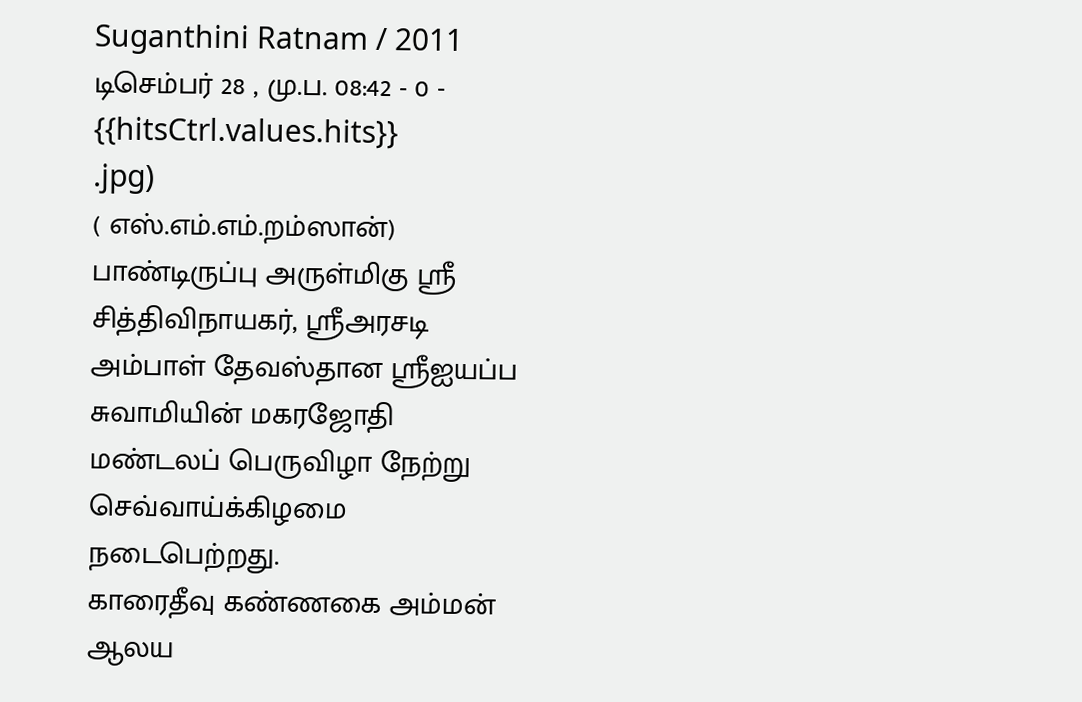Suganthini Ratnam / 2011 டிசெம்பர் 28 , மு.ப. 08:42 - 0 - {{hitsCtrl.values.hits}}
.jpg)
( எஸ்.எம்.எம்.றம்ஸான்)
பாண்டிருப்பு அருள்மிகு ஸ்ரீ சித்திவிநாயகர், ஸ்ரீஅரசடி அம்பாள் தேவஸ்தான ஸ்ரீஐயப்ப சுவாமியின் மகரஜோதி மண்டலப் பெருவிழா நேற்று செவ்வாய்க்கிழமை நடைபெற்றது.
காரைதீவு கண்ணகை அம்மன் ஆலய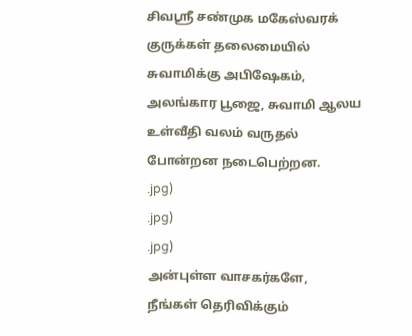சிவஸ்ரீ சண்முக மகேஸ்வரக் குருக்கள் தலைமையில் சுவாமிக்கு அபிஷேகம், அலங்கார பூஜை, சுவாமி ஆலய உள்வீதி வலம் வருதல் போன்றன நடைபெற்றன.
.jpg)
.jpg)
.jpg)
அன்புள்ள வாசகர்களே,
நீங்கள் தெரிவிக்கும்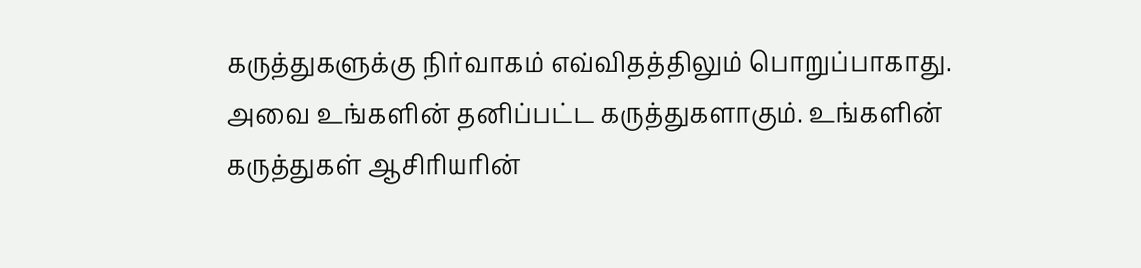கருத்துகளுக்கு நிர்வாகம் எவ்விதத்திலும் பொறுப்பாகாது. அவை உங்களின் தனிப்பட்ட கருத்துகளாகும். உங்களின் கருத்துகள் ஆசிரியரின்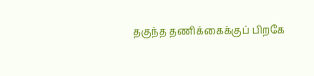தகுந்த தணிக்கைக்குப் பிறகே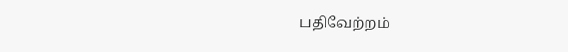பதிவேற்றம்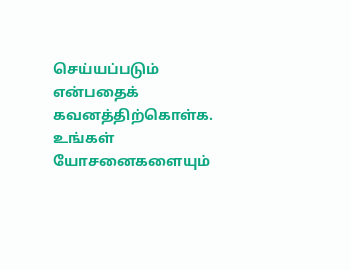செய்யப்படும் என்பதைக் கவனத்திற்கொள்க. உங்கள் யோசனைகளையும்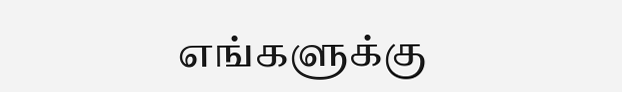எங்களுக்கு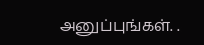அனுப்புங்கள். .